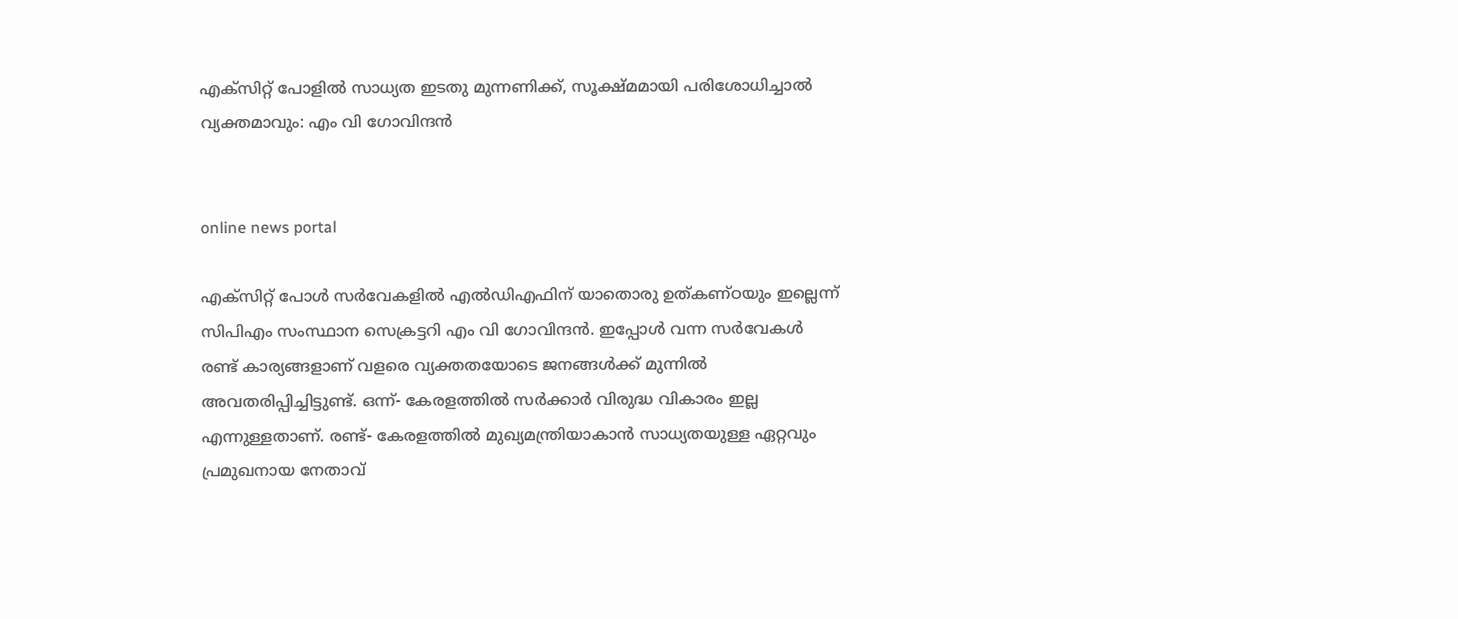എക്സിറ്റ് പോളില്‍ സാധ്യത ഇടതു മുന്നണിക്ക്, സൂക്ഷ്മമായി പരിശോധിച്ചാല്‍ വ്യക്തമാവും: എം വി ഗോവിന്ദന്‍


online news portal

എക്‌സിറ്റ് പോള്‍ സര്‍വേകളില്‍ എല്‍ഡിഎഫിന് യാതൊരു ഉത്കണ്ഠയും ഇല്ലെന്ന് സിപിഎം സംസ്ഥാന സെക്രട്ടറി എം വി ഗോവിന്ദന്‍. ഇപ്പോള്‍ വന്ന സര്‍വേകള്‍ രണ്ട് കാര്യങ്ങളാണ് വളരെ വ്യക്തതയോടെ ജനങ്ങള്‍ക്ക് മുന്നില്‍ അവതരിപ്പിച്ചിട്ടുണ്ട്. ഒന്ന്- കേരളത്തില്‍ സര്‍ക്കാര്‍ വിരുദ്ധ വികാരം ഇല്ല എന്നുള്ളതാണ്. രണ്ട്- കേരളത്തില്‍ മുഖ്യമന്ത്രിയാകാന്‍ സാധ്യതയുള്ള ഏറ്റവും പ്രമുഖനായ നേതാവ്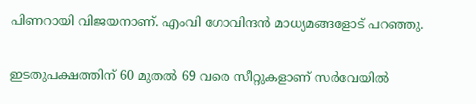പിണറായി വിജയനാണ്. എംവി ഗോവിന്ദന്‍ മാധ്യമങ്ങളോട് പറഞ്ഞു.


ഇടതുപക്ഷത്തിന് 60 മുതല്‍ 69 വരെ സീറ്റുകളാണ് സര്‍വേയില്‍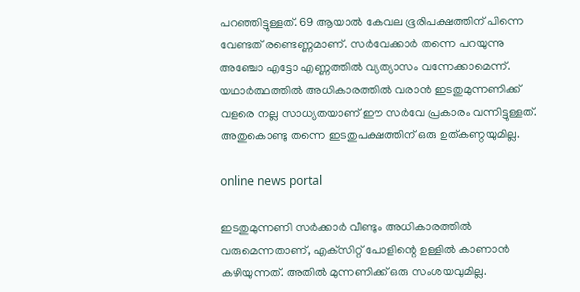പറഞ്ഞിട്ടുള്ളത്. 69 ആയാല്‍ കേവല ഭൂരിപക്ഷത്തിന് പിന്നെ വേണ്ടത് രണ്ടെണ്ണമാണ്. സര്‍വേക്കാര്‍ തന്നെ പറയുന്നു അഞ്ചോ എട്ടോ എണ്ണത്തില്‍ വ്യത്യാസം വന്നേക്കാമെന്ന്. യഥാര്‍ത്ഥത്തില്‍ അധികാരത്തില്‍ വരാന്‍ ഇടതുമുന്നണിക്ക് വളരെ നല്ല സാധ്യതയാണ് ഈ സര്‍വേ പ്രകാരം വന്നിട്ടുള്ളത്. അതുകൊണ്ടു തന്നെ ഇടതുപക്ഷത്തിന് ഒരു ഉത്കണ്ഠയുമില്ല.

online news portal

ഇടതുമുന്നണി സര്‍ക്കാര്‍ വീണ്ടും അധികാരത്തില്‍ വരുമെന്നതാണ്, എക്‌സിറ്റ് പോളിന്റെ ഉള്ളില്‍ കാണാന്‍ കഴിയുന്നത്. അതില്‍ മുന്നണിക്ക് ഒരു സംശയവുമില്ല.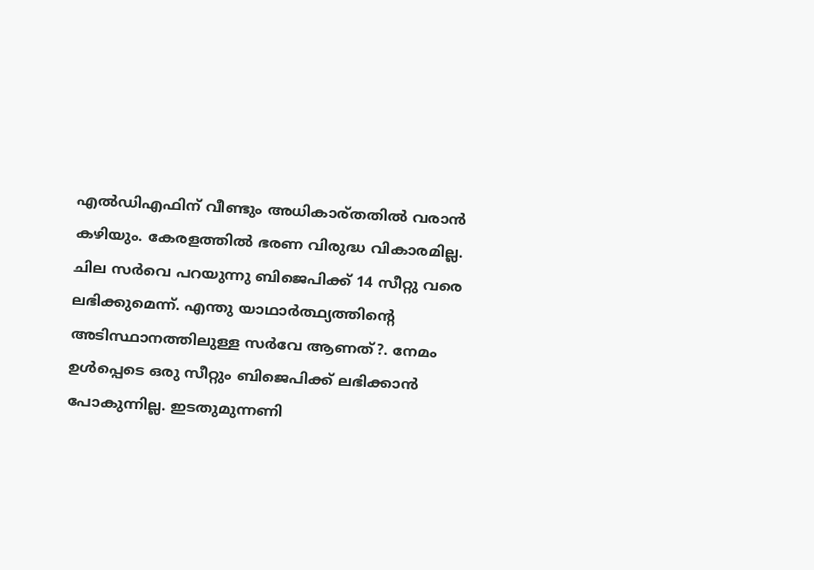എല്‍ഡിഎഫിന് വീണ്ടും അധികാര്തതില്‍ വരാന്‍ കഴിയും. കേരളത്തില്‍ ഭരണ വിരുദ്ധ വികാരമില്ല. ചില സര്‍വെ പറയുന്നു ബിജെപിക്ക് 14 സീറ്റു വരെ ലഭിക്കുമെന്ന്. എന്തു യാഥാര്‍ത്ഥ്യത്തിന്റെ അടിസ്ഥാനത്തിലുള്ള സര്‍വേ ആണത്?. നേമം ഉള്‍പ്പെടെ ഒരു സീറ്റും ബിജെപിക്ക് ലഭിക്കാന്‍ പോകുന്നില്ല. ഇടതുമുന്നണി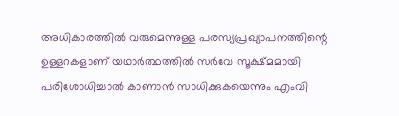അധികാരത്തില്‍ വരുമെന്നുള്ള പരസ്യപ്രഖ്യാപനത്തിന്റെ ഉള്ളറകളാണ് യഥാര്‍ത്ഥത്തില്‍ സര്‍വേ സൂക്ഷ്മമായി പരിശോധിച്ചാല്‍ കാണാന്‍ സാധിക്കുകയെന്നും എംവി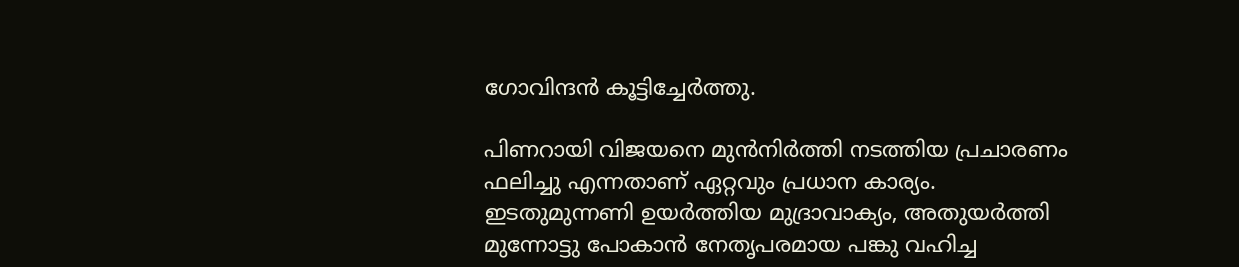ഗോവിന്ദന്‍ കൂട്ടിച്ചേര്‍ത്തു.

പിണറായി വിജയനെ മുന്‍നിര്‍ത്തി നടത്തിയ പ്രചാരണം ഫലിച്ചു എന്നതാണ് ഏറ്റവും പ്രധാന കാര്യം. ഇടതുമുന്നണി ഉയര്‍ത്തിയ മുദ്രാവാക്യം, അതുയര്‍ത്തി മുന്നോട്ടു പോകാന്‍ നേതൃപരമായ പങ്കു വഹിച്ച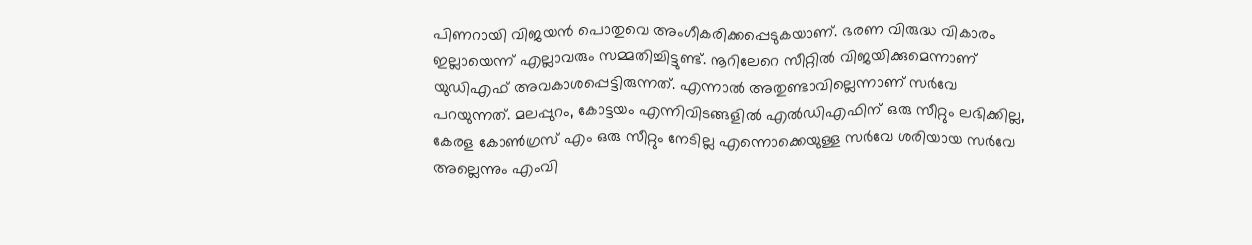പിണറായി വിജയന്‍ പൊതുവെ അംഗീകരിക്കപ്പെടുകയാണ്. ഭരണ വിരുദ്ധ വികാരം ഇല്ലായെന്ന് എല്ലാവരും സമ്മതിച്ചിട്ടുണ്ട്. നൂറിലേറെ സീറ്റില്‍ വിജയിക്കുമെന്നാണ് യുഡിഎഫ് അവകാശപ്പെട്ടിരുന്നത്. എന്നാല്‍ അതുണ്ടാവില്ലെന്നാണ് സര്‍വേ പറയുന്നത്. മലപ്പുറം, കോട്ടയം എന്നിവിടങ്ങളില്‍ എല്‍ഡിഎഫിന് ഒരു സീറ്റും ലഭിക്കില്ല, കേരള കോണ്‍ഗ്രസ് എം ഒരു സീറ്റും നേടില്ല എന്നൊക്കെയുള്ള സര്‍വേ ശരിയായ സര്‍വേ അല്ലെന്നും എംവി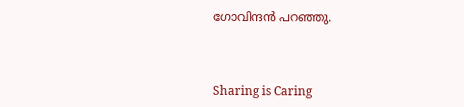ഗോവിന്ദന്‍ പറഞ്ഞു.



Sharing is Caring